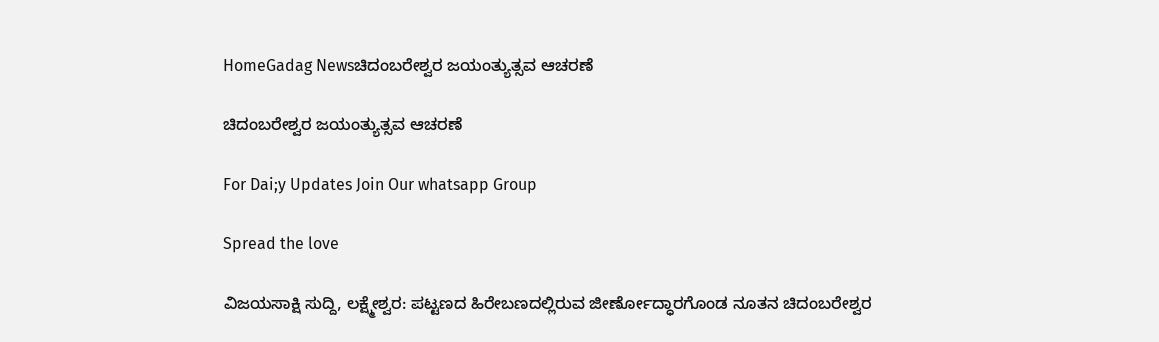HomeGadag Newsಚಿದಂಬರೇಶ್ವರ ಜಯಂತ್ಯುತ್ಸವ ಆಚರಣೆ

ಚಿದಂಬರೇಶ್ವರ ಜಯಂತ್ಯುತ್ಸವ ಆಚರಣೆ

For Dai;y Updates Join Our whatsapp Group

Spread the love

ವಿಜಯಸಾಕ್ಷಿ ಸುದ್ದಿ, ಲಕ್ಷ್ಮೇಶ್ವರ: ಪಟ್ಟಣದ ಹಿರೇಬಣದಲ್ಲಿರುವ ಜೀರ್ಣೋದ್ಧಾರಗೊಂಡ ನೂತನ ಚಿದಂಬರೇಶ್ವರ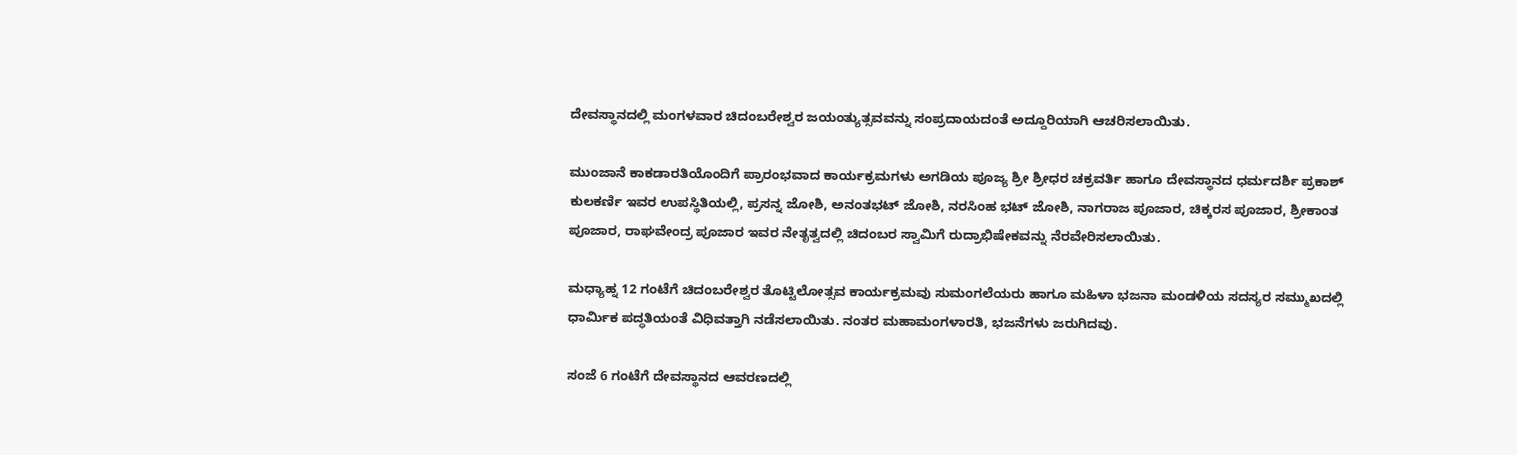ದೇವಸ್ಥಾನದಲ್ಲಿ ಮಂಗಳವಾರ ಚಿದಂಬರೇಶ್ವರ ಜಯಂತ್ಯುತ್ಸವವನ್ನು ಸಂಪ್ರದಾಯದಂತೆ ಅದ್ದೂರಿಯಾಗಿ ಆಚರಿಸಲಾಯಿತು.

ಮುಂಜಾನೆ ಕಾಕಡಾರತಿಯೊಂದಿಗೆ ಪ್ರಾರಂಭವಾದ ಕಾರ್ಯಕ್ರಮಗಳು ಅಗಡಿಯ ಪೂಜ್ಯ ಶ್ರೀ ಶ್ರೀಧರ ಚಕ್ರವರ್ತಿ ಹಾಗೂ ದೇವಸ್ಥಾನದ ಧರ್ಮದರ್ಶಿ ಪ್ರಕಾಶ್ ಕುಲಕರ್ಣಿ ಇವರ ಉಪಸ್ಥಿತಿಯಲ್ಲಿ, ಪ್ರಸನ್ನ ಜೋಶಿ, ಅನಂತಭಟ್ ಜೋಶಿ, ನರಸಿಂಹ ಭಟ್ ಜೋಶಿ, ನಾಗರಾಜ ಪೂಜಾರ, ಚಿಕ್ಕರಸ ಪೂಜಾರ, ಶ್ರೀಕಾಂತ ಪೂಜಾರ, ರಾಘವೇಂದ್ರ ಪೂಜಾರ ಇವರ ನೇತೃತ್ವದಲ್ಲಿ ಚಿದಂಬರ ಸ್ವಾಮಿಗೆ ರುದ್ರಾಭಿಷೇಕವನ್ನು ನೆರವೇರಿಸಲಾಯಿತು.

ಮಧ್ಯಾಹ್ನ 12 ಗಂಟೆಗೆ ಚಿದಂಬರೇಶ್ವರ ತೊಟ್ಟಿಲೋತ್ಸವ ಕಾರ್ಯಕ್ರಮವು ಸುಮಂಗಲೆಯರು ಹಾಗೂ ಮಹಿಳಾ ಭಜನಾ ಮಂಡಳಿಯ ಸದಸ್ಯರ ಸಮ್ಮುಖದಲ್ಲಿ ಧಾರ್ಮಿಕ ಪದ್ಧತಿಯಂತೆ ವಿಧಿವತ್ತಾಗಿ ನಡೆಸಲಾಯಿತು. ನಂತರ ಮಹಾಮಂಗಳಾರತಿ, ಭಜನೆಗಳು ಜರುಗಿದವು.

ಸಂಜೆ 6 ಗಂಟೆಗೆ ದೇವಸ್ಥಾನದ ಆವರಣದಲ್ಲಿ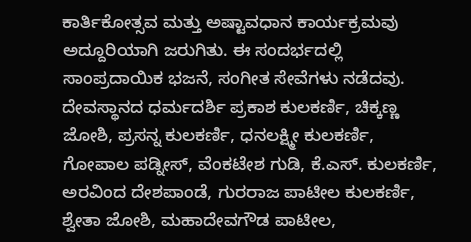ಕಾರ್ತಿಕೋತ್ಸವ ಮತ್ತು ಅಷ್ಟಾವಧಾನ ಕಾರ್ಯಕ್ರಮವು ಅದ್ದೂರಿಯಾಗಿ ಜರುಗಿತು. ಈ ಸಂದರ್ಭದಲ್ಲಿ ಸಾಂಪ್ರದಾಯಿಕ ಭಜನೆ, ಸಂಗೀತ ಸೇವೆಗಳು ನಡೆದವು. ದೇವಸ್ಥಾನದ ಧರ್ಮದರ್ಶಿ ಪ್ರಕಾಶ ಕುಲಕರ್ಣಿ, ಚಿಕ್ಕಣ್ಣ ಜೋಶಿ, ಪ್ರಸನ್ನ ಕುಲಕರ್ಣಿ, ಧನಲಕ್ಷ್ಮೀ ಕುಲಕರ್ಣಿ, ಗೋಪಾಲ ಪಡ್ನೀಸ್, ವೆಂಕಟೇಶ ಗುಡಿ, ಕೆ.ಎಸ್. ಕುಲಕರ್ಣಿ, ಅರವಿಂದ ದೇಶಪಾಂಡೆ, ಗುರರಾಜ ಪಾಟೀಲ ಕುಲಕರ್ಣಿ, ಶ್ವೇತಾ ಜೋಶಿ, ಮಹಾದೇವಗೌಡ ಪಾಟೀಲ,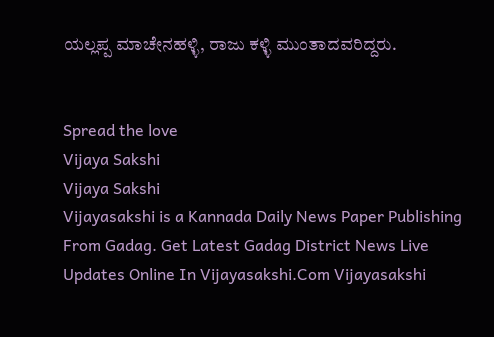ಯಲ್ಲಪ್ಪ ಮಾಚೇನಹಳ್ಳಿ, ರಾಜು ಕಳ್ಳಿ ಮುಂತಾದವರಿದ್ದರು.


Spread the love
Vijaya Sakshi
Vijaya Sakshi
Vijayasakshi is a Kannada Daily News Paper Publishing From Gadag. Get Latest Gadag District News Live Updates Online In Vijayasakshi.Com Vijayasakshi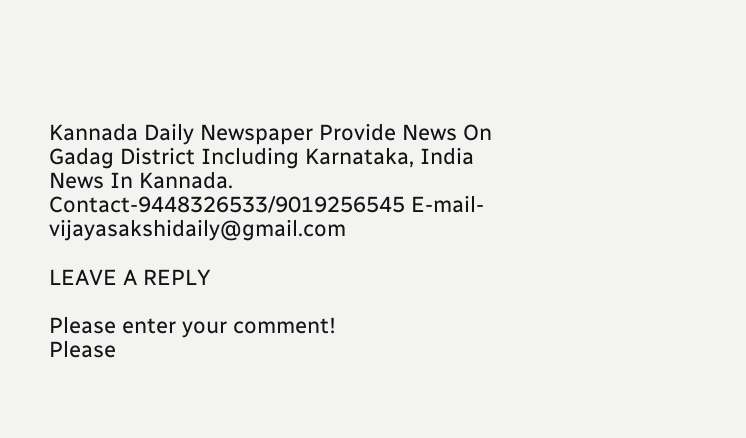Kannada Daily Newspaper Provide News On Gadag District Including Karnataka, India News In Kannada. Contact-9448326533/9019256545 E-mail-vijayasakshidaily@gmail.com

LEAVE A REPLY

Please enter your comment!
Please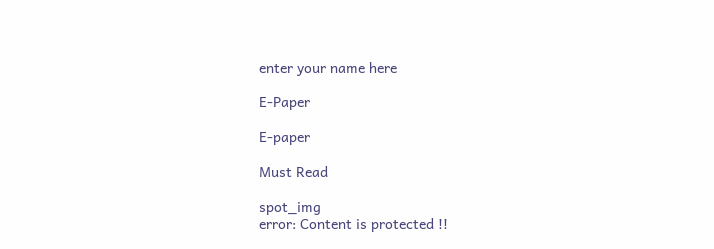enter your name here

E-Paper

E-paper

Must Read

spot_img
error: Content is protected !!